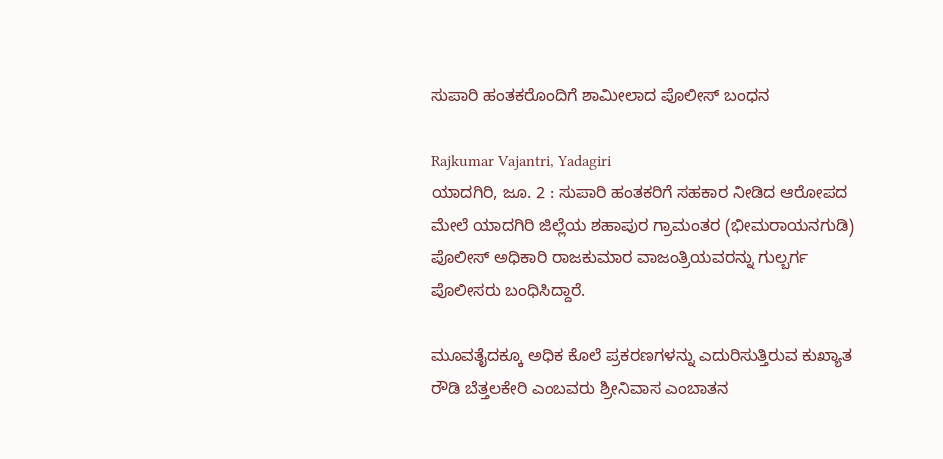ಸುಪಾರಿ ಹಂತಕರೊಂದಿಗೆ ಶಾಮೀಲಾದ ಪೊಲೀಸ್ ಬಂಧನ

Rajkumar Vajantri, Yadagiri
ಯಾದಗಿರಿ, ಜೂ. 2 : ಸುಪಾರಿ ಹಂತಕರಿಗೆ ಸಹಕಾರ ನೀಡಿದ ಆರೋಪದ ಮೇಲೆ ಯಾದಗಿರಿ ಜಿಲ್ಲೆಯ ಶಹಾಪುರ ಗ್ರಾಮಂತರ (ಭೀಮರಾಯನಗುಡಿ) ಪೊಲೀಸ್ ಅಧಿಕಾರಿ ರಾಜಕುಮಾರ ವಾಜಂತ್ರಿಯವರನ್ನು ಗುಲ್ಬರ್ಗ ಪೊಲೀಸರು ಬಂಧಿಸಿದ್ದಾರೆ.

ಮೂವತೈದಕ್ಕೂ ಅಧಿಕ ಕೊಲೆ ಪ್ರಕರಣಗಳನ್ನು ಎದುರಿಸುತ್ತಿರುವ ಕುಖ್ಯಾತ ರೌಡಿ ಬೆತ್ತಲಕೇರಿ ಎಂಬವರು ಶ್ರೀನಿವಾಸ ಎಂಬಾತನ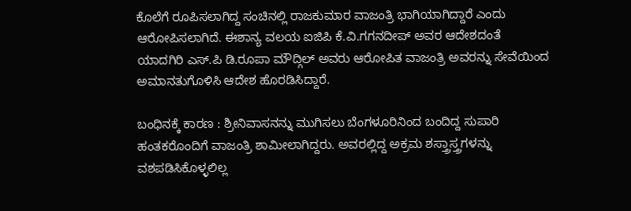ಕೊಲೆಗೆ ರೂಪಿಸಲಾಗಿದ್ದ ಸಂಚಿನಲ್ಲಿ ರಾಜಕುಮಾರ ವಾಜಂತ್ರಿ ಭಾಗಿಯಾಗಿದ್ದಾರೆ ಎಂದು ಆರೋಪಿಸಲಾಗಿದೆ. ಈಶಾನ್ಯ ವಲಯ ಐಜಿಪಿ ಕೆ.ವಿ.ಗಗನದೀಪ್ ಅವರ ಆದೇಶದಂತೆ ಯಾದಗಿರಿ ಎಸ್.ಪಿ ಡಿ.ರೂಪಾ ಮೌದ್ಗಿಲ್ ಅವರು ಆರೋಪಿತ ವಾಜಂತ್ರಿ ಅವರನ್ನು ಸೇವೆಯಿಂದ ಅಮಾನತುಗೊಳಿಸಿ ಆದೇಶ ಹೊರಡಿಸಿದ್ದಾರೆ.

ಬಂಧಿನಕ್ಕೆ ಕಾರಣ : ಶ್ರೀನಿವಾಸನನ್ನು ಮುಗಿಸಲು ಬೆಂಗಳೂರಿನಿಂದ ಬಂದಿದ್ದ ಸುಪಾರಿ ಹಂತಕರೊಂದಿಗೆ ವಾಜಂತ್ರಿ ಶಾಮೀಲಾಗಿದ್ದರು. ಅವರಲ್ಲಿದ್ದ ಅಕ್ರಮ ಶಸ್ತ್ರಾಸ್ತ್ರಗಳನ್ನು ವಶಪಡಿಸಿಕೊಳ್ಳಲಿಲ್ಲ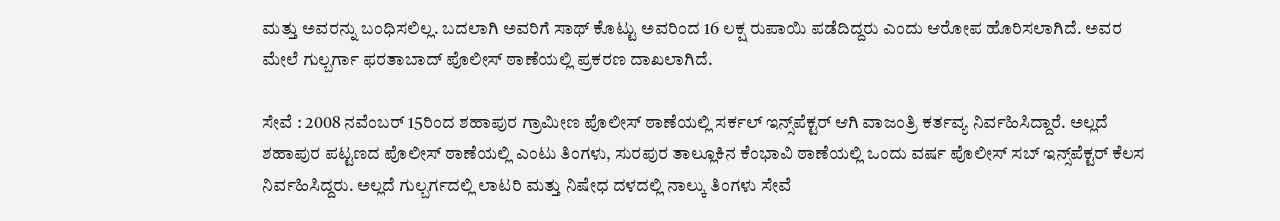ಮತ್ತು ಅವರನ್ನು ಬಂಧಿಸಲಿಲ್ಲ. ಬದಲಾಗಿ ಅವರಿಗೆ ಸಾಥ್ ಕೊಟ್ಟು ಅವರಿಂದ 16 ಲಕ್ಷ ರುಪಾಯಿ ಪಡೆದಿದ್ದರು ಎಂದು ಆರೋಪ ಹೊರಿಸಲಾಗಿದೆ. ಅವರ ಮೇಲೆ ಗುಲ್ಬರ್ಗಾ ಫರತಾಬಾದ್ ಪೊಲೀಸ್ ಠಾಣೆಯಲ್ಲಿ ಪ್ರಕರಣ ದಾಖಲಾಗಿದೆ.

ಸೇವೆ : 2008 ನವೆಂಬರ್ 15ರಿಂದ ಶಹಾಪುರ ಗ್ರಾಮೀಣ ಪೊಲೀಸ್ ಠಾಣೆಯಲ್ಲಿ ಸರ್ಕಲ್ ಇನ್ಸ್‌ಪೆಕ್ಟರ್ ಆಗಿ ವಾಜಂತ್ರಿ ಕರ್ತವ್ಯ ನಿರ್ವಹಿಸಿದ್ದಾರೆ. ಅಲ್ಲದೆ ಶಹಾಪುರ ಪಟ್ಟಣದ ಪೊಲೀಸ್ ಠಾಣೆಯಲ್ಲಿ ಎಂಟು ತಿಂಗಳು, ಸುರಪುರ ತಾಲ್ಲೂಕಿನ ಕೆಂಭಾವಿ ಠಾಣೆಯಲ್ಲಿ ಒಂದು ವರ್ಷ ಪೊಲೀಸ್ ಸಬ್ ಇನ್ಸ್‌ಪೆಕ್ಟರ್ ಕೆಲಸ ನಿರ್ವಹಿಸಿದ್ದರು. ಅಲ್ಲದೆ ಗುಲ್ಬರ್ಗದಲ್ಲಿ ಲಾಟರಿ ಮತ್ತು ನಿಷೇಧ ದಳದಲ್ಲಿ ನಾಲ್ಕು ತಿಂಗಳು ಸೇವೆ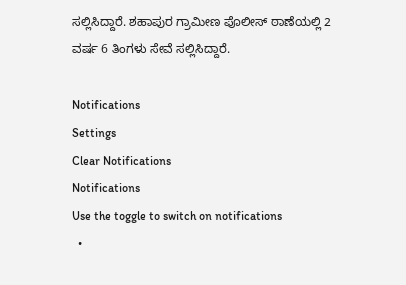ಸಲ್ಲಿಸಿದ್ದಾರೆ. ಶಹಾಪುರ ಗ್ರಾಮೀಣ ಪೊಲೀಸ್ ಠಾಣೆಯಲ್ಲಿ 2 ವರ್ಷ 6 ತಿಂಗಳು ಸೇವೆ ಸಲ್ಲಿಸಿದ್ದಾರೆ.

Notifications
Settings
Clear Notifications
Notifications
Use the toggle to switch on notifications
  •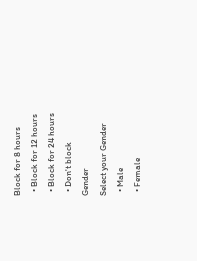Block for 8 hours
  • Block for 12 hours
  • Block for 24 hours
  • Don't block
Gender
Select your Gender
  • Male
  • Female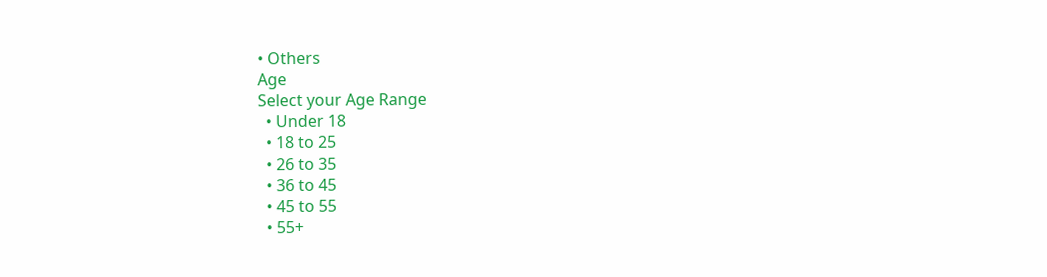• Others
Age
Select your Age Range
  • Under 18
  • 18 to 25
  • 26 to 35
  • 36 to 45
  • 45 to 55
  • 55+